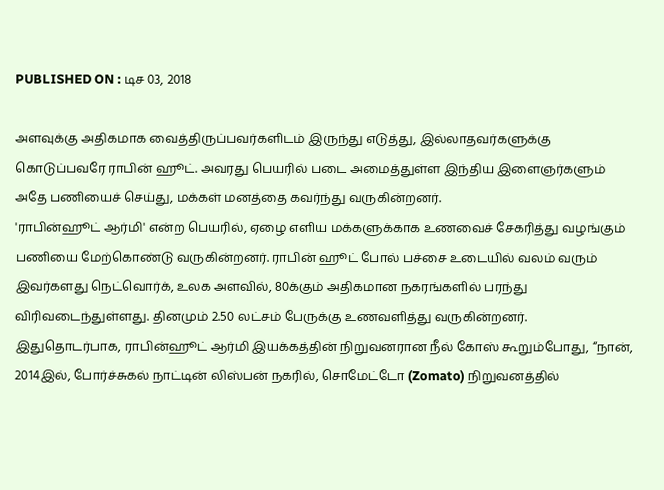PUBLISHED ON : டிச 03, 2018

அளவுக்கு அதிகமாக வைத்திருப்பவர்களிடம் இருந்து எடுத்து, இல்லாதவர்களுக்கு கொடுப்பவரே ராபின் ஹூட். அவரது பெயரில் படை அமைத்துள்ள இந்திய இளைஞர்களும் அதே பணியைச் செய்து, மக்கள் மனத்தை கவர்ந்து வருகின்றனர்.
'ராபின்ஹூட் ஆர்மி' என்ற பெயரில், ஏழை எளிய மக்களுக்காக உணவைச் சேகரித்து வழங்கும் பணியை மேற்கொண்டு வருகின்றனர். ராபின் ஹூட் போல் பச்சை உடையில் வலம் வரும் இவர்களது நெட்வொர்க், உலக அளவில், 80க்கும் அதிகமான நகரங்களில் பரந்து விரிவடைந்துள்ளது. தினமும் 2.50 லட்சம் பேருக்கு உணவளித்து வருகின்றனர்.
இதுதொடர்பாக, ராபின்ஹூட் ஆர்மி இயக்கத்தின் நிறுவனரான நீல் கோஸ் கூறும்போது, “நான், 2014இல், போர்ச்சுகல் நாட்டின் லிஸ்பன் நகரில், சொமேட்டோ (Zomato) நிறுவனத்தில்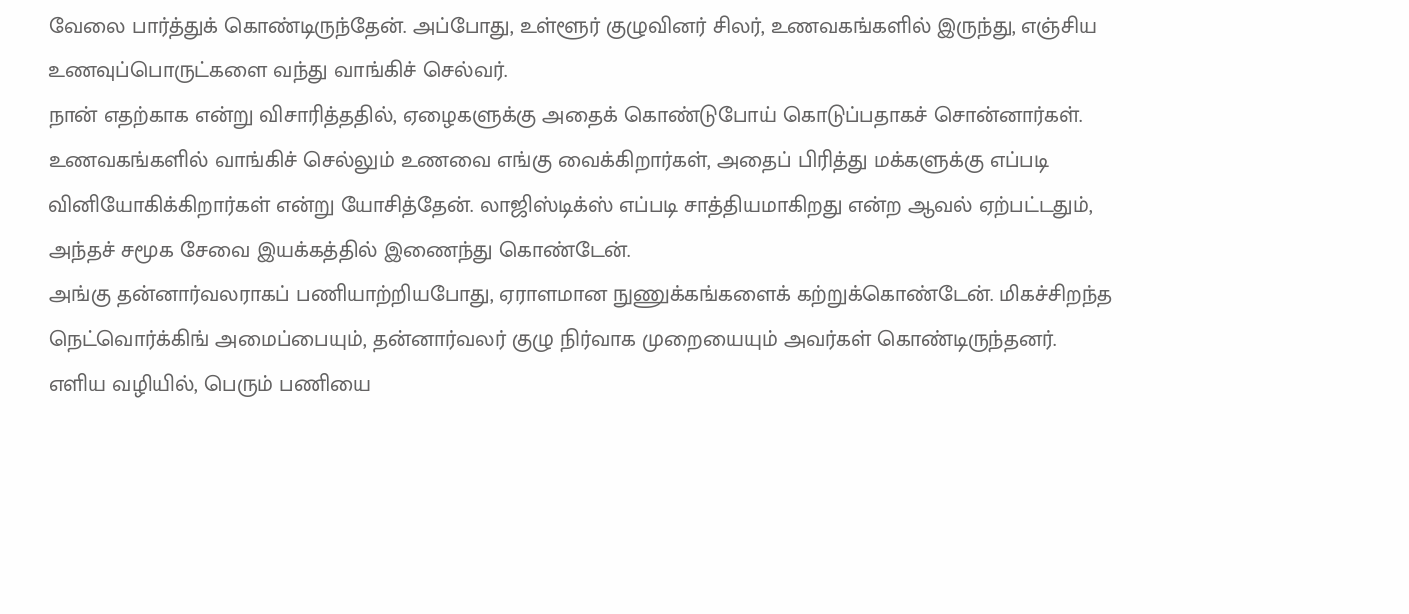வேலை பார்த்துக் கொண்டிருந்தேன். அப்போது, உள்ளூர் குழுவினர் சிலர், உணவகங்களில் இருந்து, எஞ்சிய உணவுப்பொருட்களை வந்து வாங்கிச் செல்வர்.
நான் எதற்காக என்று விசாரித்ததில், ஏழைகளுக்கு அதைக் கொண்டுபோய் கொடுப்பதாகச் சொன்னார்கள். உணவகங்களில் வாங்கிச் செல்லும் உணவை எங்கு வைக்கிறார்கள், அதைப் பிரித்து மக்களுக்கு எப்படி வினியோகிக்கிறார்கள் என்று யோசித்தேன். லாஜிஸ்டிக்ஸ் எப்படி சாத்தியமாகிறது என்ற ஆவல் ஏற்பட்டதும், அந்தச் சமூக சேவை இயக்கத்தில் இணைந்து கொண்டேன்.
அங்கு தன்னார்வலராகப் பணியாற்றியபோது, ஏராளமான நுணுக்கங்களைக் கற்றுக்கொண்டேன். மிகச்சிறந்த நெட்வொர்க்கிங் அமைப்பையும், தன்னார்வலர் குழு நிர்வாக முறையையும் அவர்கள் கொண்டிருந்தனர். எளிய வழியில், பெரும் பணியை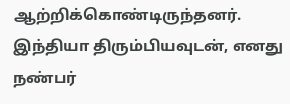ஆற்றிக்கொண்டிருந்தனர்.
இந்தியா திரும்பியவுடன், எனது நண்பர்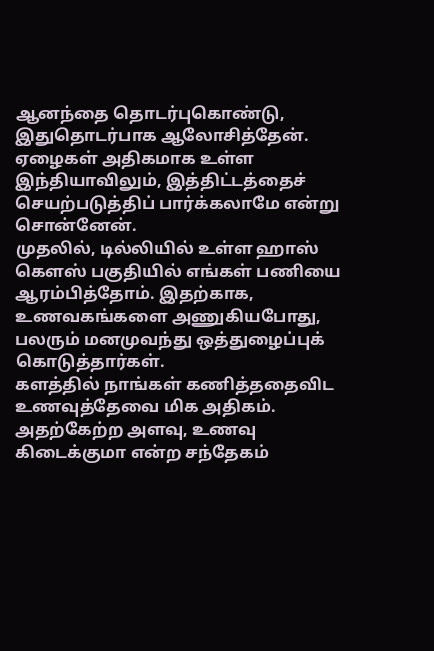ஆனந்தை தொடர்புகொண்டு, இதுதொடர்பாக ஆலோசித்தேன். ஏழைகள் அதிகமாக உள்ள இந்தியாவிலும், இத்திட்டத்தைச் செயற்படுத்திப் பார்க்கலாமே என்று சொன்னேன்.
முதலில், டில்லியில் உள்ள ஹாஸ் கௌஸ் பகுதியில் எங்கள் பணியை ஆரம்பித்தோம். இதற்காக, உணவகங்களை அணுகியபோது, பலரும் மனமுவந்து ஒத்துழைப்புக் கொடுத்தார்கள்.
களத்தில் நாங்கள் கணித்ததைவிட உணவுத்தேவை மிக அதிகம். அதற்கேற்ற அளவு, உணவு கிடைக்குமா என்ற சந்தேகம்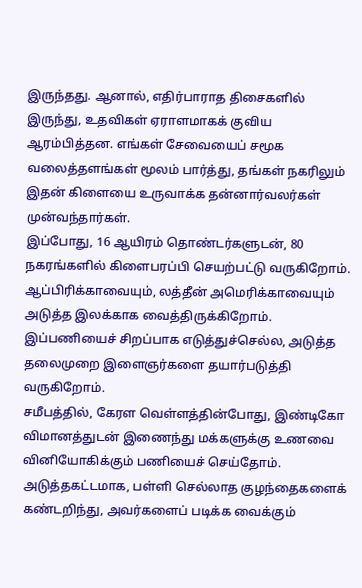இருந்தது. ஆனால், எதிர்பாராத திசைகளில் இருந்து, உதவிகள் ஏராளமாகக் குவிய ஆரம்பித்தன. எங்கள் சேவையைப் சமூக வலைத்தளங்கள் மூலம் பார்த்து, தங்கள் நகரிலும் இதன் கிளையை உருவாக்க தன்னார்வலர்கள் முன்வந்தார்கள்.
இப்போது, 16 ஆயிரம் தொண்டர்களுடன், 80 நகரங்களில் கிளைபரப்பி செயற்பட்டு வருகிறோம். ஆப்பிரிக்காவையும், லத்தீன் அமெரிக்காவையும் அடுத்த இலக்காக வைத்திருக்கிறோம். இப்பணியைச் சிறப்பாக எடுத்துச்செல்ல, அடுத்த தலைமுறை இளைஞர்களை தயார்படுத்தி வருகிறோம்.
சமீபத்தில், கேரள வெள்ளத்தின்போது, இண்டிகோ விமானத்துடன் இணைந்து மக்களுக்கு உணவை வினியோகிக்கும் பணியைச் செய்தோம். அடுத்தகட்டமாக, பள்ளி செல்லாத குழந்தைகளைக் கண்டறிந்து, அவர்களைப் படிக்க வைக்கும்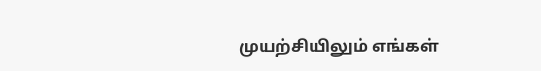முயற்சியிலும் எங்கள்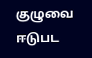குழுவை ஈடுபட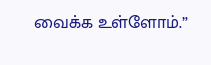வைக்க உள்ளோம்.”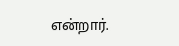என்றார்.